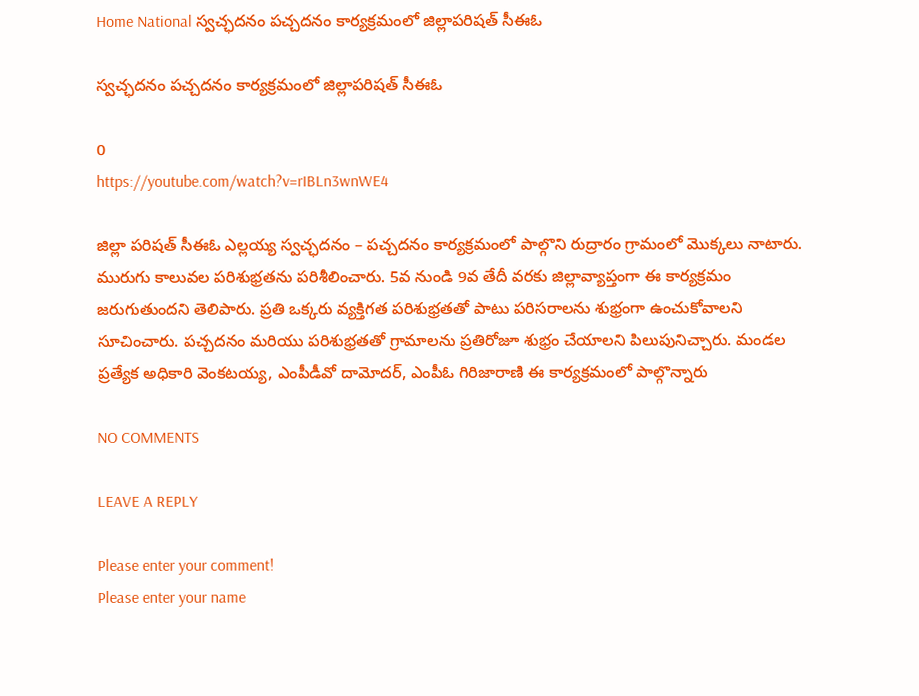Home National స్వచ్ఛదనం పచ్చదనం కార్యక్రమంలో జిల్లాపరిషత్ సీఈఓ

స్వచ్ఛదనం పచ్చదనం కార్యక్రమంలో జిల్లాపరిషత్ సీఈఓ

0
https://youtube.com/watch?v=rIBLn3wnWE4

జిల్లా పరిషత్ సీఈఓ ఎల్లయ్య స్వచ్ఛదనం – పచ్చదనం కార్యక్రమంలో పాల్గొని రుద్రారం గ్రామంలో మొక్కలు నాటారు. మురుగు కాలువల పరిశుభ్రతను పరిశీలించారు. 5వ నుండి 9వ తేదీ వరకు జిల్లావ్యాప్తంగా ఈ కార్యక్రమం జరుగుతుందని తెలిపారు. ప్రతి ఒక్కరు వ్యక్తిగత పరిశుభ్రతతో పాటు పరిసరాలను శుభ్రంగా ఉంచుకోవాలని సూచించారు. పచ్చదనం మరియు పరిశుభ్రతతో గ్రామాలను ప్రతిరోజూ శుభ్రం చేయాలని పిలుపునిచ్చారు. మండల ప్రత్యేక అధికారి వెంకటయ్య, ఎంపీడీవో దామోదర్, ఎంపీఓ గిరిజారాణి ఈ కార్యక్రమంలో పాల్గొన్నారు

NO COMMENTS

LEAVE A REPLY

Please enter your comment!
Please enter your name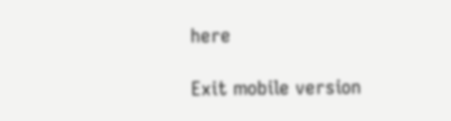here

Exit mobile version